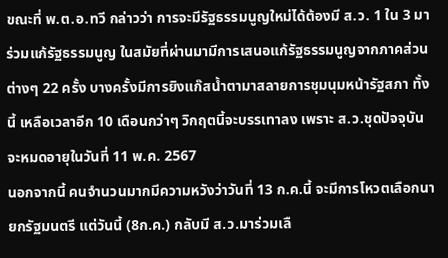ขณะที่ พ.ต.อ.ทวี กล่าวว่า การจะมีรัฐธรรมนูญใหม่ได้ต้องมี ส.ว. 1 ใน 3 มาร่วมแก้รัฐธรรมนูญ ในสมัยที่ผ่านมามีการเสนอแก้รัฐธรรมนูญจากภาคส่วนต่างๆ 22 ครั้ง บางครั้งมีการยิงแก๊สน้ำตามาสลายการชุมนุมหน้ารัฐสภา ทั้งนี้ เหลือเวลาอีก 10 เดือนกว่าๆ วิกฤตนี้จะบรรเทาลง เพราะ ส.ว.ชุดปัจจุบันจะหมดอายุในวันที่ 11 พ.ค. 2567
นอกจากนี้ คนจำนวนมากมีความหวังว่าวันที่ 13 ก.ค.นี้ จะมีการโหวตเลือกนายกรัฐมนตรี แต่วันนี้ (8ก.ค.) กลับมี ส.ว.มาร่วมเลื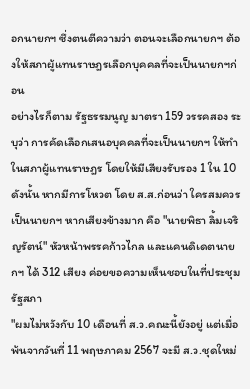อกนายกฯ ซึ่งตนตีความว่า ตอนจะเลือกนายกฯ ต้องให้สภาผู้แทนราษฎรเลือกบุคคลที่จะเป็นนายกฯก่อน
อย่างไรก็ตาม รัฐธรรมนูญ มาตรา 159 วรรคสอง ระบุว่า การคัดเลือกเสนอบุคคลที่จะเป็นนายกฯ ให้ทำในสภาผู้แทนราษฎร โดยให้มีเสียงรับรอง 1 ใน 10 ดังนั้น หากมีการโหวต โดย ส.ส.ก่อนว่า ใครสมควรเป็นนายกฯ หากเสียงข้างมาก คือ "นายพิธา ลิ้มเจริญรัตน์" หัวหน้าพรรคก้าวไกล และแคนดิเดตนายกฯ ได้ 312 เสียง ค่อยขอความเห็นชอบในที่ประชุมรัฐสภา
"ผมไม่หวังกับ 10 เดือนที่ ส.ว.คณะนี้ยังอยู่ แต่เมื่อพ้นจากวันที่ 11 พฤษภาคม 2567 จะมี ส.ว.ชุดใหม่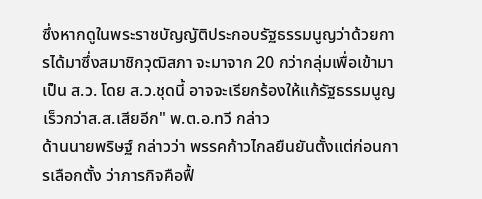ซึ่งหากดูในพระราชบัญญัติประกอบรัฐธรรมนูญว่าด้วยการได้มาซึ่งสมาชิกวุฒิสภา จะมาจาก 20 กว่ากลุ่มเพื่อเข้ามาเป็น ส.ว. โดย ส.ว.ชุดนี้ อาจจะเรียกร้องให้แก้รัฐธรรมนูญเร็วกว่าส.ส.เสียอีก" พ.ต.อ.ทวี กล่าว
ด้านนายพริษฐ์ กล่าวว่า พรรคก้าวไกลยืนยันตั้งแต่ก่อนการเลือกตั้ง ว่าภารกิจคือฟื้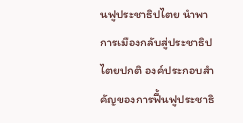นฟูประชาธิปไตย นำพาการเมืองกลับสู่ประชาธิปไตยปกติ องค์ประกอบสำคัญของการฟื้นฟูประชาธิ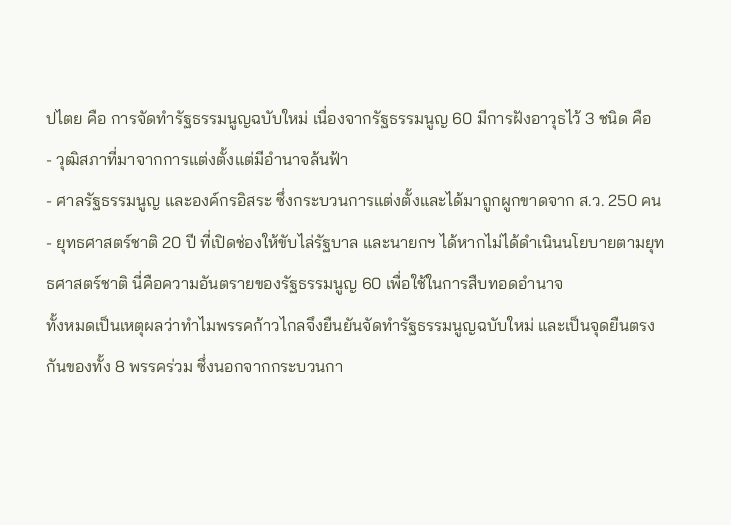ปไตย คือ การจัดทำรัฐธรรมนูญฉบับใหม่ เนื่องจากรัฐธรรมนูญ 60 มีการฝังอาวุธไว้ 3 ชนิด คือ
- วุฒิสภาที่มาจากการแต่งตั้งแต่มีอำนาจล้นฟ้า
- ศาลรัฐธรรมนูญ และองค์กรอิสระ ซึ่งกระบวนการแต่งตั้งและได้มาถูกผูกขาดจาก ส.ว. 250 คน
- ยุทธศาสตร์ชาติ 20 ปี ที่เปิดช่องให้ขับไล่รัฐบาล และนายกฯ ได้หากไม่ได้ดำเนินนโยบายตามยุทธศาสตร์ชาติ นี่คือความอันตรายของรัฐธรรมนูญ 60 เพื่อใช้ในการสืบทอดอำนาจ
ทั้งหมดเป็นเหตุผลว่าทำไมพรรคก้าวไกลจึงยืนยันจัดทำรัฐธรรมนูญฉบับใหม่ และเป็นจุดยืนตรงกันของทั้ง 8 พรรคร่วม ซึ่งนอกจากกระบวนกา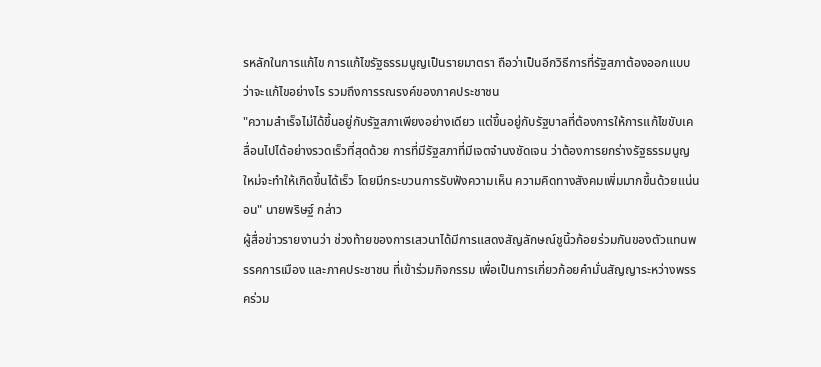รหลักในการแก้ไข การแก้ไขรัฐธรรมนูญเป็นรายมาตรา ถือว่าเป็นอีกวิธีการที่รัฐสภาต้องออกแบบ ว่าจะแก้ไขอย่างไร รวมถึงการรณรงค์ของภาคประชาชน
"ความสำเร็จไม่ได้ขึ้นอยู่กับรัฐสภาเพียงอย่างเดียว แต่ขึ้นอยู่กับรัฐบาลที่ต้องการให้การแก้ไขขับเคลื่อนไปได้อย่างรวดเร็วที่สุดด้วย การที่มีรัฐสภาที่มีเจตจำนงชัดเจน ว่าต้องการยกร่างรัฐธรรมนูญใหม่จะทำให้เกิดขึ้นได้เร็ว โดยมีกระบวนการรับฟังความเห็น ความคิดทางสังคมเพิ่มมากขึ้นด้วยแน่นอน" นายพริษฐ์ กล่าว
ผู้สื่อข่าวรายงานว่า ช่วงท้ายของการเสวนาได้มีการแสดงสัญลักษณ์ชูนิ้วก้อยร่วมกันของตัวแทนพรรคการเมือง และภาคประชาชน ที่เข้าร่วมกิจกรรม เพื่อเป็นการเกี่ยวก้อยคำมั่นสัญญาระหว่างพรรคร่วม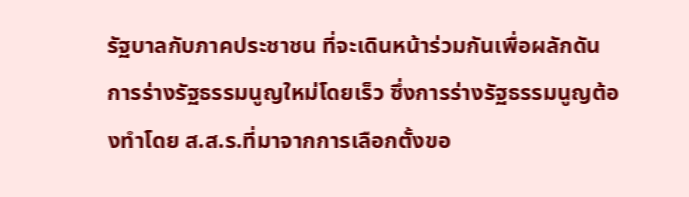รัฐบาลกับภาคประชาชน ที่จะเดินหน้าร่วมกันเพื่อผลักดันการร่างรัฐธรรมนูญใหม่โดยเร็ว ซึ่งการร่างรัฐธรรมนูญต้องทำโดย ส.ส.ร.ที่มาจากการเลือกตั้งขอ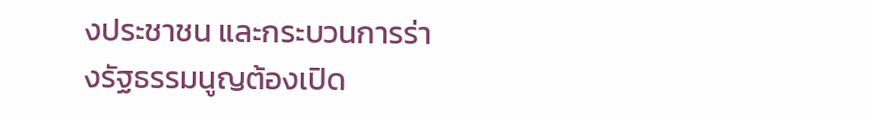งประชาชน และกระบวนการร่างรัฐธรรมนูญต้องเปิด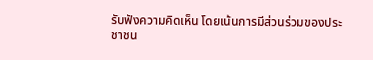รับฟังความคิดเห็น โดยเน้นการมีส่วนร่วมของประชาชน